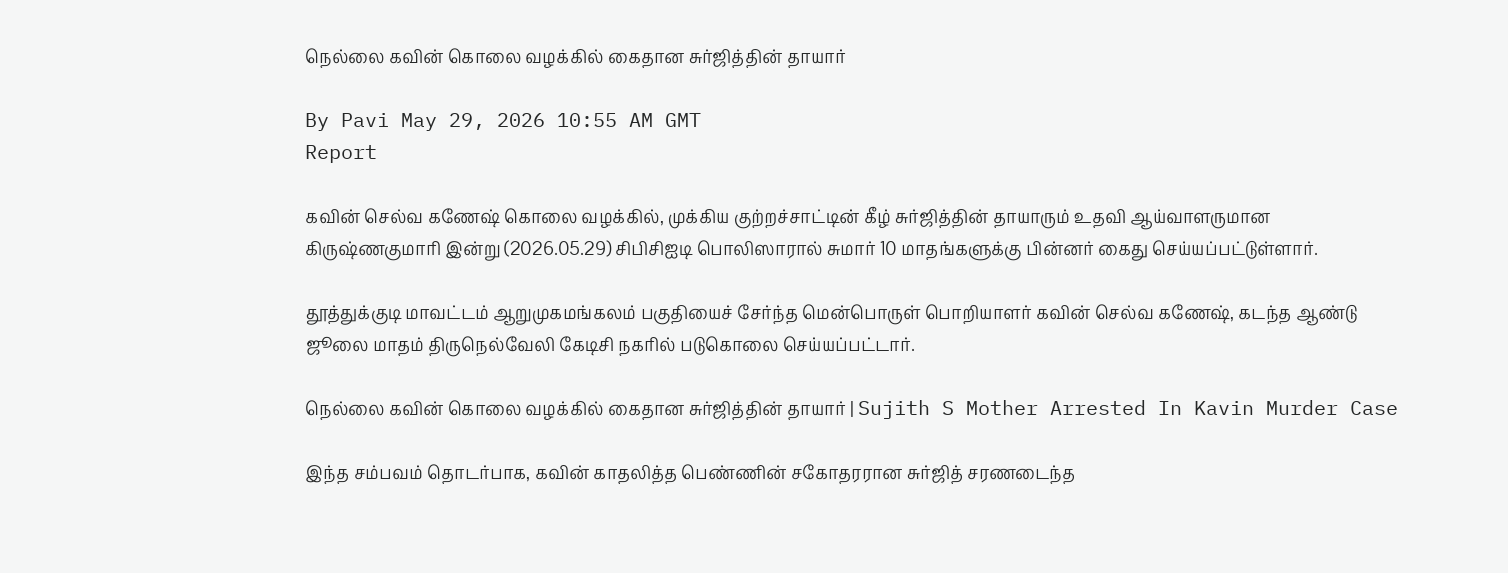நெல்லை கவின் கொலை வழக்கில் கைதான சுர்ஜித்தின் தாயார்

By Pavi May 29, 2026 10:55 AM GMT
Report

கவின் செல்வ கணேஷ் கொலை வழக்கில், முக்கிய குற்றச்சாட்டின் கீழ் சுர்ஜித்தின் தாயாரும் உதவி ஆய்வாளருமான கிருஷ்ணகுமாரி இன்று (2026.05.29) சிபிசிஐடி பொலிஸாரால் சுமார் 10 மாதங்களுக்கு பின்னர் கைது செய்யப்பட்டுள்ளார்.

தூத்துக்குடி மாவட்டம் ஆறுமுகமங்கலம் பகுதியைச் சேர்ந்த மென்பொருள் பொறியாளர் கவின் செல்வ கணேஷ், கடந்த ஆண்டு ஜூலை மாதம் திருநெல்வேலி கேடிசி நகரில் படுகொலை செய்யப்பட்டார்.

நெல்லை கவின் கொலை வழக்கில் கைதான சுர்ஜித்தின் தாயார் | Sujith S Mother Arrested In Kavin Murder Case

இந்த சம்பவம் தொடர்பாக, கவின் காதலித்த பெண்ணின் சகோதரரான சுர்ஜித் சரணடைந்த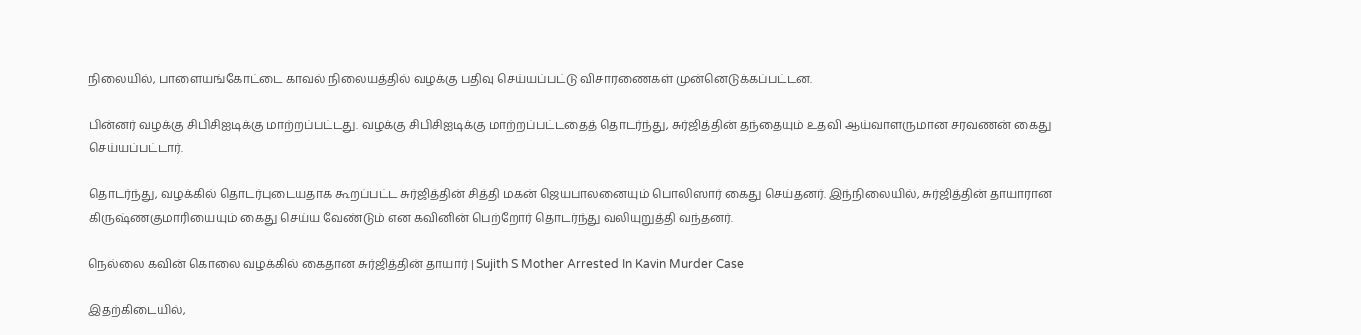நிலையில், பாளையங்கோட்டை காவல் நிலையத்தில் வழக்கு பதிவு செய்யப்பட்டு விசாரணைகள் முன்னெடுக்கப்பட்டன.

பின்னர் வழக்கு சிபிசிஐடிக்கு மாற்றப்பட்டது. வழக்கு சிபிசிஐடிக்கு மாற்றப்பட்டதைத் தொடர்ந்து, சுர்ஜித்தின் தந்தையும் உதவி ஆய்வாளருமான சரவணன் கைது செய்யப்பட்டார்.

தொடர்ந்து, வழக்கில் தொடர்புடையதாக கூறப்பட்ட சுர்ஜித்தின் சித்தி மகன் ஜெயபாலனையும் பொலிஸார் கைது செய்தனர். இந்நிலையில், சுர்ஜித்தின் தாயாரான கிருஷ்ணகுமாரியையும் கைது செய்ய வேண்டும் என கவினின் பெற்றோர் தொடர்ந்து வலியுறுத்தி வந்தனர்.

நெல்லை கவின் கொலை வழக்கில் கைதான சுர்ஜித்தின் தாயார் | Sujith S Mother Arrested In Kavin Murder Case

இதற்கிடையில்,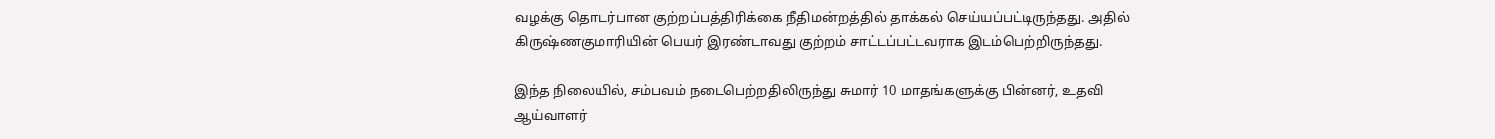வழக்கு தொடர்பான குற்றப்பத்திரிக்கை நீதிமன்றத்தில் தாக்கல் செய்யப்பட்டிருந்தது. அதில் கிருஷ்ணகுமாரியின் பெயர் இரண்டாவது குற்றம் சாட்டப்பட்டவராக இடம்பெற்றிருந்தது.

இந்த நிலையில், சம்பவம் நடைபெற்றதிலிருந்து சுமார் 10 மாதங்களுக்கு பின்னர், உதவி ஆய்வாளர்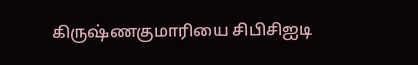கிருஷ்ணகுமாரியை சிபிசிஐடி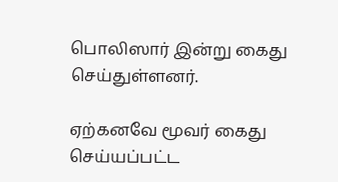பொலிஸார் இன்று கைது செய்துள்ளனர்.

ஏற்கனவே மூவர் கைது செய்யப்பட்ட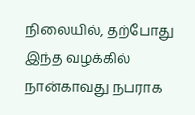நிலையில், தற்போது இந்த வழக்கில் நான்காவது நபராக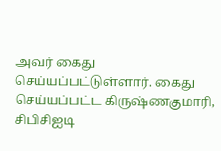அவர் கைது செய்யப்பட்டுள்ளார். கைது செய்யப்பட்ட கிருஷ்ணகுமாரி, சிபிசிஐடி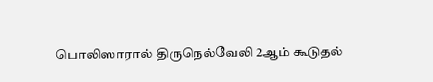பொலிஸாரால் திருநெல்வேலி 2ஆம் கூடுதல்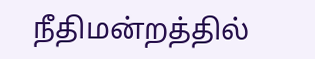நீதிமன்றத்தில்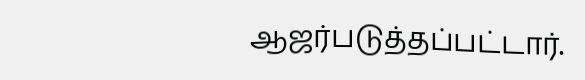ஆஜர்படுத்தப்பட்டார்.